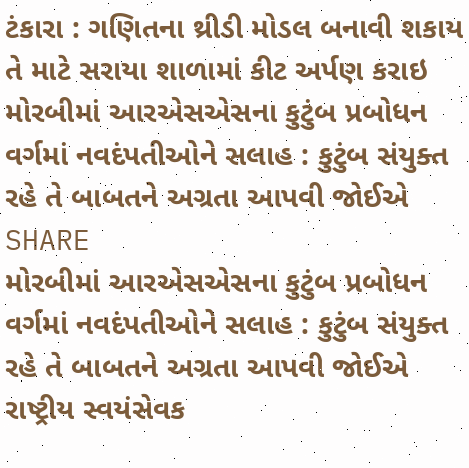ટંકારા : ગણિતના થ્રીડી મોડલ બનાવી શકાય તે માટે સરાયા શાળામાં કીટ અર્પણ કરાઇ
મોરબીમાં આરએસએસના કુટુંબ પ્રબોધન વર્ગમાં નવદંપતીઓને સલાહ : કુટુંબ સંયુક્ત રહે તે બાબતને અગ્રતા આપવી જોઈએ
SHARE
મોરબીમાં આરએસએસના કુટુંબ પ્રબોધન વર્ગમાં નવદંપતીઓને સલાહ : કુટુંબ સંયુક્ત રહે તે બાબતને અગ્રતા આપવી જોઈએ
રાષ્ટ્રીય સ્વયંસેવક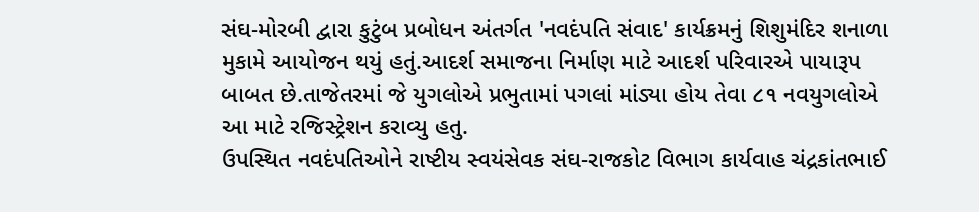સંઘ-મોરબી દ્વારા કુટુંબ પ્રબોધન અંતર્ગત 'નવદંપતિ સંવાદ' કાર્યક્રમનું શિશુમંદિર શનાળા મુકામે આયોજન થયું હતું.આદર્શ સમાજના નિર્માણ માટે આદર્શ પરિવારએ પાયારૂપ બાબત છે.તાજેતરમાં જે યુગલોએ પ્રભુતામાં પગલાં માંડ્યા હોય તેવા ૮૧ નવયુગલોએ આ માટે રજિસ્ટ્રેશન કરાવ્યુ હતુ.
ઉપસ્થિત નવદંપતિઓને રાષ્ટીય સ્વયંસેવક સંઘ-રાજકોટ વિભાગ કાર્યવાહ ચંદ્રકાંતભાઈ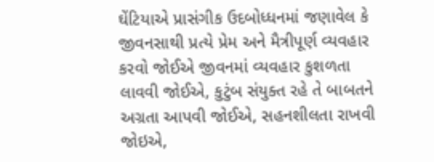ઘેંટિયાએ પ્રાસંગીક ઉદબોધ્ધનમાં જણાવેલ કે જીવનસાથી પ્રત્યે પ્રેમ અને મૈત્રીપૂર્ણ વ્યવહાર કરવો જોઈએ જીવનમાં વ્યવહાર કુશળતા લાવવી જોઈએ, કુટુંબ સંયુક્ત રહે તે બાબતને અગ્રતા આપવી જોઈએ, સહનશીલતા રાખવી જોઇએ,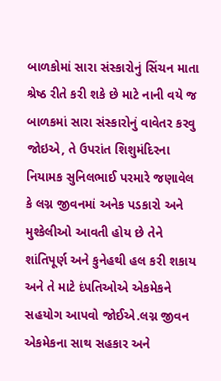બાળકોમાં સારા સંસ્કારોનું સિંચન માતા શ્રેષ્ઠ રીતે કરી શકે છે માટે નાની વયે જ બાળકમાં સારા સંસ્કારોનું વાવેતર કરવુ જોઇએ, તે ઉપરાંત શિશુમંદિરના નિયામક સુનિલભાઈ પરમારે જણાવેલ કે લગ્ન જીવનમાં અનેક પડકારો અને મુશ્કેલીઓ આવતી હોય છે તેને શાંતિપૂર્ણ અને કુનેહથી હલ કરી શકાય અને તે માટે દંપતિઓએ એકમેકને સહયોગ આપવો જોઈએ.લગ્ન જીવન એકમેકના સાથ સહકાર અને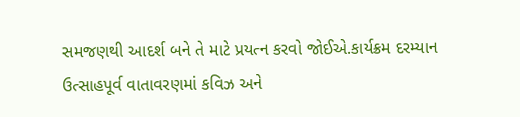સમજણથી આદર્શ બને તે માટે પ્રયત્ન કરવો જોઈએ.કાર્યક્રમ દરમ્યાન ઉત્સાહપૂર્વ વાતાવરણમાં કવિઝ અને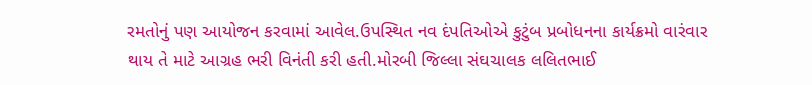રમતોનું પણ આયોજન કરવામાં આવેલ.ઉપસ્થિત નવ દંપતિઓએ કુટુંબ પ્રબોધનના કાર્યક્રમો વારંવાર થાય તે માટે આગ્રહ ભરી વિનંતી કરી હતી.મોરબી જિલ્લા સંઘચાલક લલિતભાઈ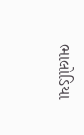ભાલોડિયા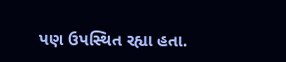પણ ઉપસ્થિત રહ્યા હતા.